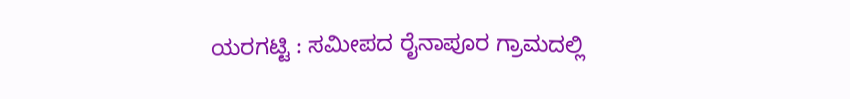ಯರಗಟ್ಟಿ : ಸಮೀಪದ ರೈನಾಪೂರ ಗ್ರಾಮದಲ್ಲಿ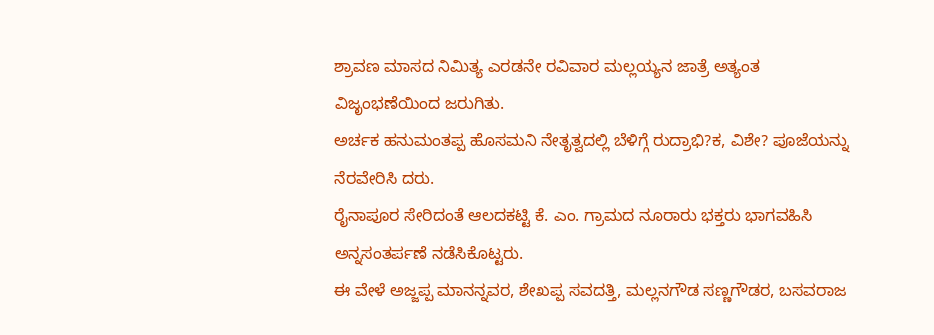ಶ್ರಾವಣ ಮಾಸದ ನಿಮಿತ್ಯ ಎರಡನೇ ರವಿವಾರ ಮಲ್ಲಯ್ಯನ ಜಾತ್ರೆ ಅತ್ಯಂತ ವಿಜೃಂಭಣೆಯಿಂದ ಜರುಗಿತು.
ಅರ್ಚಕ ಹನುಮಂತಪ್ಪ ಹೊಸಮನಿ ನೇತೃತ್ವದಲ್ಲಿ ಬೆಳಿಗ್ಗೆ ರುದ್ರಾಭಿ?ಕ, ವಿಶೇ? ಪೂಜೆಯನ್ನು ನೆರವೇರಿಸಿ ದರು.
ರೈನಾಪೂರ ಸೇರಿದಂತೆ ಆಲದಕಟ್ಟಿ ಕೆ. ಎಂ. ಗ್ರಾಮದ ನೂರಾರು ಭಕ್ತರು ಭಾಗವಹಿಸಿ ಅನ್ನಸಂತರ್ಪಣೆ ನಡೆಸಿಕೊಟ್ಟರು.
ಈ ವೇಳೆ ಅಜ್ಜಪ್ಪ ಮಾನನ್ನವರ, ಶೇಖಪ್ಪ ಸವದತ್ತಿ, ಮಲ್ಲನಗೌಡ ಸಣ್ಣಗೌಡರ, ಬಸವರಾಜ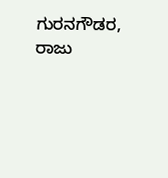ಗುರನಗೌಡರ, ರಾಜು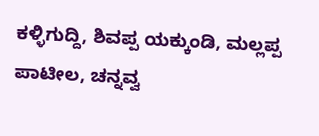ಕಳ್ಳಿಗುದ್ದಿ, ಶಿವಪ್ಪ ಯಕ್ಕುಂಡಿ, ಮಲ್ಲಪ್ಪ ಪಾಟೀಲ, ಚನ್ನವ್ವ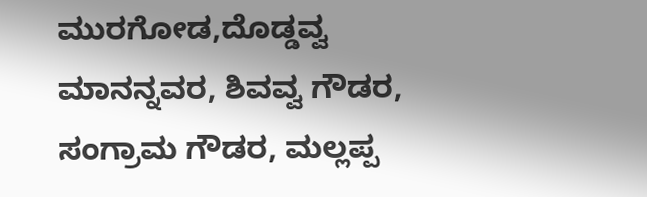ಮುರಗೋಡ,ದೊಡ್ಡವ್ವ ಮಾನನ್ನವರ, ಶಿವವ್ವ ಗೌಡರ, ಸಂಗ್ರಾಮ ಗೌಡರ, ಮಲ್ಲಪ್ಪ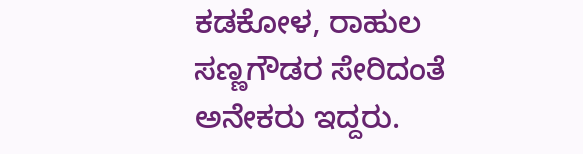ಕಡಕೋಳ, ರಾಹುಲ ಸಣ್ಣಗೌಡರ ಸೇರಿದಂತೆ ಅನೇಕರು ಇದ್ದರು.